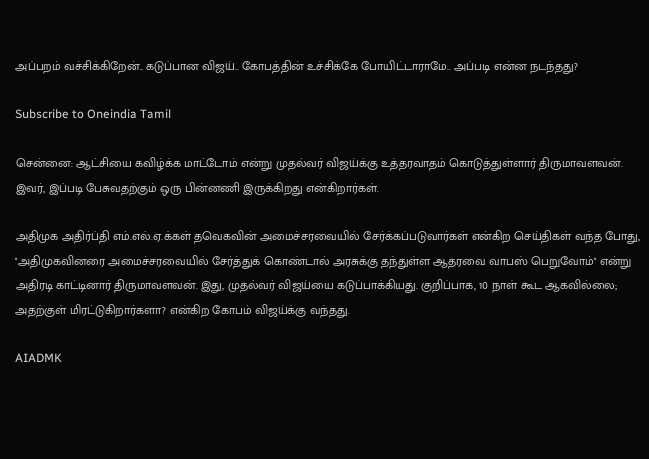அப்பறம் வச்சிக்கிறேன்.. கடுப்பான விஜய்.. கோபத்தின் உச்சிக்கே போயிட்டாராமே.. அப்படி என்ன நடந்தது?

Subscribe to Oneindia Tamil

சென்னை: ஆட்சியை கவிழ்க்க மாட்டோம் என்று முதல்வர் விஜய்க்கு உத்தரவாதம் கொடுத்துள்ளார் திருமாவளவன். இவர், இப்படி பேசுவதற்கும் ஒரு பின்னணி இருக்கிறது என்கிறார்கள்.

அதிமுக அதிர்ப்தி எம்.எல்.ஏ.க்கள் தவெகவின் அமைச்சரவையில் சேர்க்கப்படுவார்கள் என்கிற செய்திகள் வந்த போது, ''அதிமுகவினரை அமைச்சரவையில் சேர்த்துக் கொண்டால் அரசுக்கு தந்துள்ள ஆதரவை வாபஸ் பெறுவோம்'' என்று அதிரடி காட்டினார் திருமாவளவன். இது, முதல்வர் விஜய்யை கடுப்பாக்கியது. குறிப்பாக, 10 நாள் கூட ஆகவில்லை; அதற்குள் மிரட்டுகிறார்களா? என்கிற கோபம் விஜய்க்கு வந்தது.

AIADMK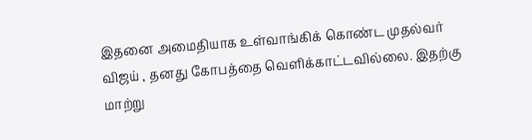இதனை அமைதியாக உள்வாங்கிக் கொண்ட முதல்வர் விஜய் , தனது கோபத்தை வெளிக்காட்டவில்லை. இதற்கு மாற்று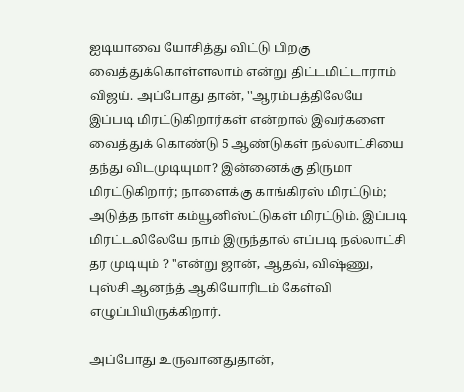ஐடியாவை யோசித்து விட்டு பிறகு வைத்துக்கொள்ளலாம் என்று திட்டமிட்டாராம் விஜய். அப்போது தான், ''ஆரம்பத்திலேயே இப்படி மிரட்டுகிறார்கள் என்றால் இவர்களை வைத்துக் கொண்டு 5 ஆண்டுகள் நல்லாட்சியை தந்து விடமுடியுமா? இன்னைக்கு திருமா மிரட்டுகிறார்; நாளைக்கு காங்கிரஸ் மிரட்டும்; அடுத்த நாள் கம்யூனிஸ்ட்டுகள் மிரட்டும். இப்படி மிரட்டலிலேயே நாம் இருந்தால் எப்படி நல்லாட்சி தர முடியும் ? ''என்று ஜான், ஆதவ், விஷ்ணு, புஸ்சி ஆனந்த் ஆகியோரிடம் கேள்வி எழுப்பியிருக்கிறார்.

அப்போது உருவானதுதான்,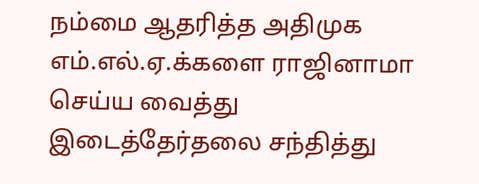நம்மை ஆதரித்த அதிமுக எம்.எல்.ஏ.க்களை ராஜினாமா செய்ய வைத்து இடைத்தேர்தலை சந்தித்து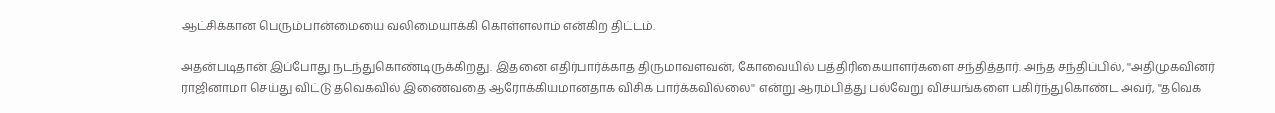ஆட்சிக்கான பெரும்பான்மையை வலிமையாக்கி கொள்ளலாம் என்கிற திட்டம்.

அதன்படிதான் இப்போது நடந்துகொண்டிருக்கிறது. இதனை எதிர்பார்க்காத திருமாவளவன், கோவையில் பத்திரிகையாளர்களை சந்தித்தார். அந்த சந்திப்பில், ''அதிமுகவினர் ராஜினாமா செய்து விட்டு தவெகவில் இணைவதை ஆரோக்கியமானதாக விசிக பார்க்கவில்லை'' என்று ஆரம்பித்து பல்வேறு விசயங்களை பகிர்ந்துகொண்ட அவர், ''தவெக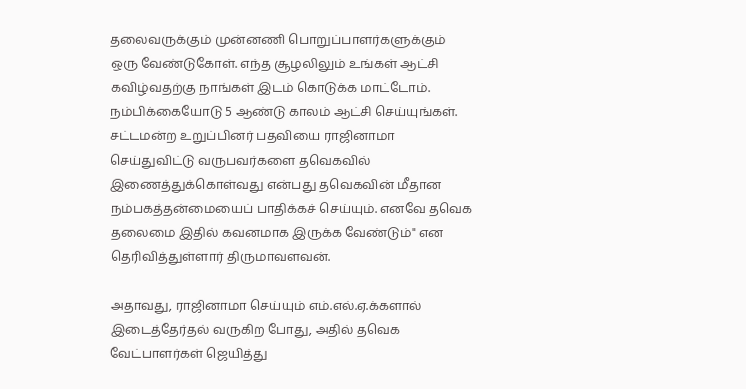தலைவருக்கும் முன்னணி பொறுப்பாளர்களுக்கும் ஒரு வேண்டுகோள். எந்த சூழலிலும் உங்கள் ஆட்சி கவிழ்வதற்கு நாங்கள் இடம் கொடுக்க மாட்டோம். நம்பிக்கையோடு 5 ஆண்டு காலம் ஆட்சி செய்யுங்கள். சட்டமன்ற உறுப்பினர் பதவியை ராஜினாமா செய்துவிட்டு வருபவர்களை தவெகவில் இணைத்துக்கொள்வது என்பது தவெகவின் மீதான நம்பகத்தன்மையைப் பாதிக்கச் செய்யும். எனவே தவெக தலைமை இதில் கவனமாக இருக்க வேண்டும்" என தெரிவித்துள்ளார் திருமாவளவன்.

அதாவது, ராஜினாமா செய்யும் எம்.எல்.ஏ.க்களால் இடைத்தேர்தல் வருகிற போது, அதில் தவெக வேட்பாளர்கள் ஜெயித்து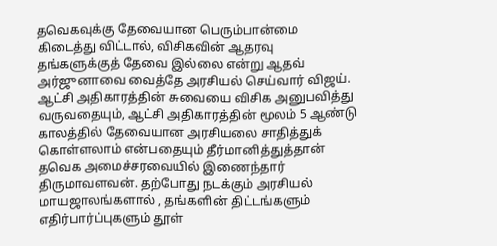தவெகவுக்கு தேவையான பெரும்பான்மை கிடைத்து விட்டால், விசிகவின் ஆதரவு தங்களுக்குத் தேவை இல்லை என்று ஆதவ் அர்ஜுனாவை வைத்தே அரசியல் செய்வார் விஜய். ஆட்சி அதிகாரத்தின் சுவையை விசிக அனுபவித்து வருவதையும், ஆட்சி அதிகாரத்தின் மூலம் 5 ஆண்டு காலத்தில் தேவையான அரசியலை சாதித்துக் கொள்ளலாம் என்பதையும் தீர்மானித்துத்தான் தவெக அமைச்சரவையில் இணைந்தார் திருமாவளவன். தற்போது நடக்கும் அரசியல் மாயஜாலங்களால் , தங்களின் திட்டங்களும் எதிர்பார்ப்புகளும் தூள்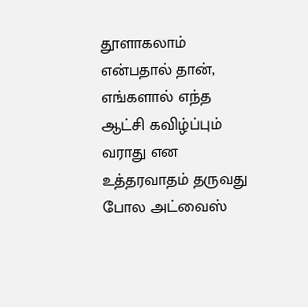தூளாகலாம் என்பதால் தான், எங்களால் எந்த ஆட்சி கவிழ்ப்பும் வராது என உத்தரவாதம் தருவது போல அட்வைஸ்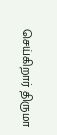செய்கிறார் திருமா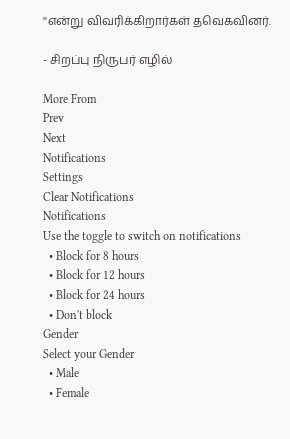''என்று விவரிக்கிறார்கள் தவெகவினர்.

- சிறப்பு நிருபர் எழில்

More From
Prev
Next
Notifications
Settings
Clear Notifications
Notifications
Use the toggle to switch on notifications
  • Block for 8 hours
  • Block for 12 hours
  • Block for 24 hours
  • Don't block
Gender
Select your Gender
  • Male
  • Female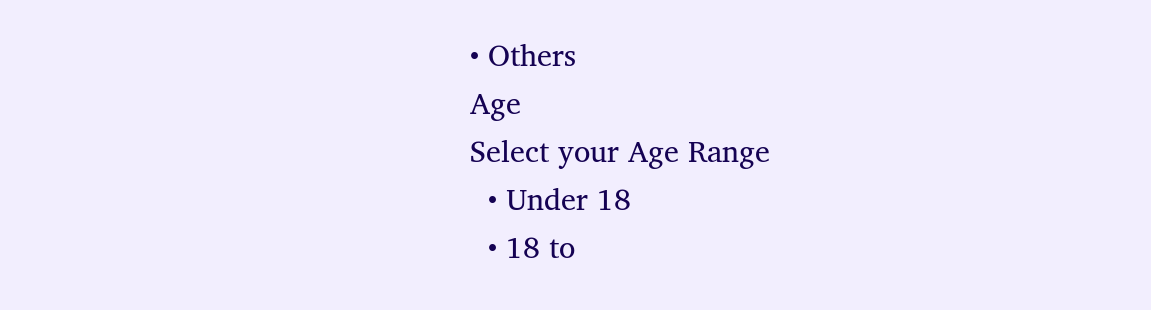• Others
Age
Select your Age Range
  • Under 18
  • 18 to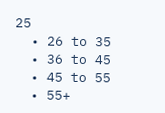25
  • 26 to 35
  • 36 to 45
  • 45 to 55
  • 55+